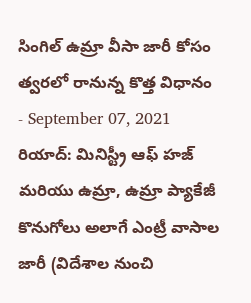సింగిల్ ఉమ్రా వీసా జారీ కోసం త్వరలో రానున్న కొత్త విధానం
- September 07, 2021
రియాద్: మినిస్ట్రీ ఆఫ్ హజ్ మరియు ఉమ్రా, ఉమ్రా ప్యాకేజీ కొనుగోలు అలాగే ఎంట్రీ వాసాల జారీ (విదేశాల నుంచి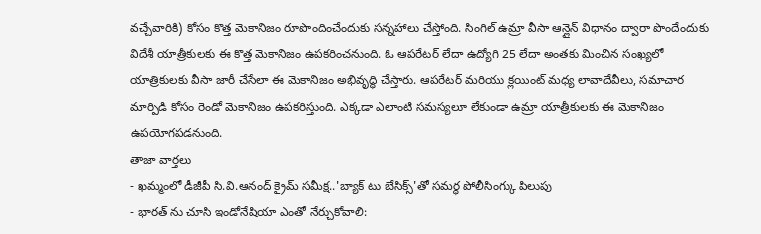వచ్చేవారికి) కోసం కొత్త మెకానిజం రూపొందించేందుకు సన్నహాలు చేస్తోంది. సింగిల్ ఉమ్రా వీసా ఆన్లైన్ విధానం ద్వారా పొందేందుకు విదేశీ యాత్రీకులకు ఈ కొత్త మెకానిజం ఉపకరించనుంది. ఓ ఆపరేటర్ లేదా ఉద్యోగి 25 లేదా అంతకు మించిన సంఖ్యలో యాత్రికులకు వీసా జారీ చేసేలా ఈ మెకానిజం అభివృద్ధి చేస్తారు. ఆపరేటర్ మరియు క్లయింట్ మధ్య లావాదేవీలు, సమాచార మార్పిడి కోసం రెండో మెకానిజం ఉపకరిస్తుంది. ఎక్కడా ఎలాంటి సమస్యలూ లేకుండా ఉమ్రా యాత్రీకులకు ఈ మెకానిజం ఉపయోగపడనుంది.
తాజా వార్తలు
- ఖమ్మంలో డీజీపీ సి.వి.ఆనంద్ క్రైమ్ సమీక్ష..'బ్యాక్ టు బేసిక్స్'తో సమర్థ పోలీసింగ్కు పిలుపు
- భారత్ ను చూసి ఇండోనేషియా ఎంతో నేర్చుకోవాలి: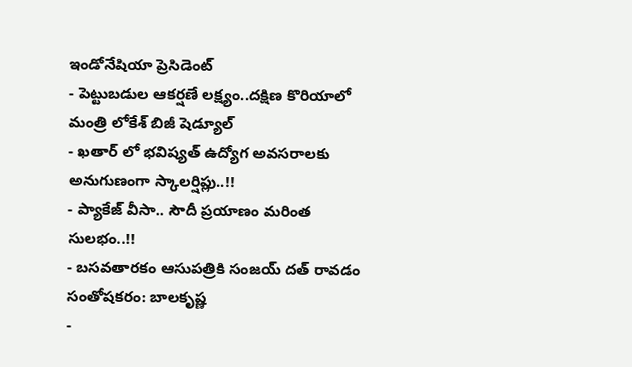ఇండోనేషియా ప్రెసిడెంట్
- పెట్టుబడుల ఆకర్షణే లక్ష్యం..దక్షిణ కొరియాలో మంత్రి లోకేశ్ బిజీ షెడ్యూల్
- ఖతార్ లో భవిష్యత్ ఉద్యోగ అవసరాలకు అనుగుణంగా స్కాలర్షిప్లు..!!
- ప్యాకేజ్ వీసా.. సౌదీ ప్రయాణం మరింత సులభం..!!
- బసవతారకం ఆసుపత్రికి సంజయ్ దత్ రావడం సంతోషకరం: బాలకృష్ణ
-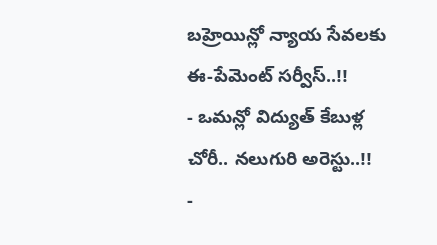బహ్రెయిన్లో న్యాయ సేవలకు ఈ-పేమెంట్ సర్వీస్..!!
- ఒమన్లో విద్యుత్ కేబుళ్ల చోరీ.. నలుగురి అరెస్టు..!!
-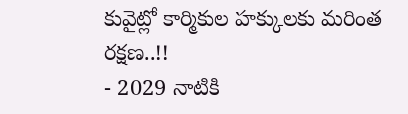కువైట్లో కార్మికుల హక్కులకు మరింత రక్షణ..!!
- 2029 నాటికి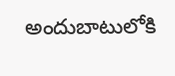అందుబాటులోకి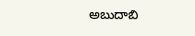అబుదాబి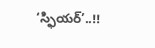‘స్ఫియర్’..!!